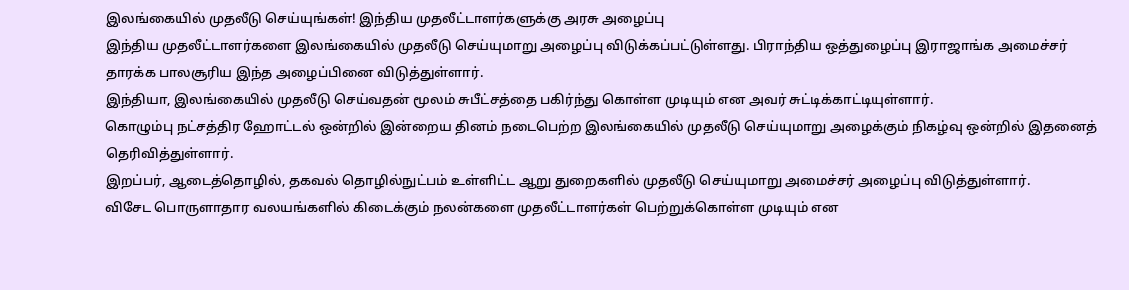இலங்கையில் முதலீடு செய்யுங்கள்! இந்திய முதலீட்டாளர்களுக்கு அரசு அழைப்பு
இந்திய முதலீட்டாளர்களை இலங்கையில் முதலீடு செய்யுமாறு அழைப்பு விடுக்கப்பட்டுள்ளது. பிராந்திய ஒத்துழைப்பு இராஜாங்க அமைச்சர் தாரக்க பாலசூரிய இந்த அழைப்பினை விடுத்துள்ளார்.
இந்தியா, இலங்கையில் முதலீடு செய்வதன் மூலம் சுபீட்சத்தை பகிர்ந்து கொள்ள முடியும் என அவர் சுட்டிக்காட்டியுள்ளார்.
கொழும்பு நட்சத்திர ஹோட்டல் ஒன்றில் இன்றைய தினம் நடைபெற்ற இலங்கையில் முதலீடு செய்யுமாறு அழைக்கும் நிகழ்வு ஒன்றில் இதனைத் தெரிவித்துள்ளார்.
இறப்பர், ஆடைத்தொழில், தகவல் தொழில்நுட்பம் உள்ளிட்ட ஆறு துறைகளில் முதலீடு செய்யுமாறு அமைச்சர் அழைப்பு விடுத்துள்ளார்.
விசேட பொருளாதார வலயங்களில் கிடைக்கும் நலன்களை முதலீட்டாளர்கள் பெற்றுக்கொள்ள முடியும் என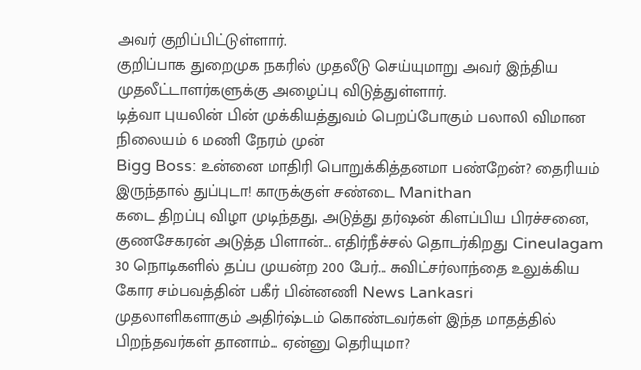அவர் குறிப்பிட்டுள்ளார்.
குறிப்பாக துறைமுக நகரில் முதலீடு செய்யுமாறு அவர் இந்திய முதலீட்டாளர்களுக்கு அழைப்பு விடுத்துள்ளார்.
டித்வா புயலின் பின் முக்கியத்துவம் பெறப்போகும் பலாலி விமான நிலையம் 6 மணி நேரம் முன்
Bigg Boss: உன்னை மாதிரி பொறுக்கித்தனமா பண்றேன்? தைரியம் இருந்தால் துப்புடா! காருக்குள் சண்டை Manithan
கடை திறப்பு விழா முடிந்தது, அடுத்து தர்ஷன் கிளப்பிய பிரச்சனை, குணசேகரன் அடுத்த பிளான்... எதிர்நீச்சல் தொடர்கிறது Cineulagam
30 நொடிகளில் தப்ப முயன்ற 200 பேர்... சுவிட்சர்லாந்தை உலுக்கிய கோர சம்பவத்தின் பகீர் பின்னணி News Lankasri
முதலாளிகளாகும் அதிர்ஷ்டம் கொண்டவர்கள் இந்த மாதத்தில் பிறந்தவர்கள் தானாம்... ஏன்னு தெரியுமா?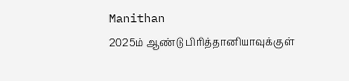Manithan
2025ம் ஆண்டு பிரித்தானியாவுக்குள்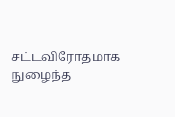சட்டவிரோதமாக நுழைந்த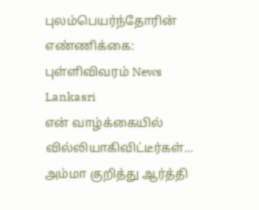புலம்பெயர்ந்தோரின் எண்ணிக்கை: புள்ளிவிவரம் News Lankasri
என் வாழ்க்கையில் வில்லியாகிவிட்டீர்கள்... அம்மா குறித்து ஆர்த்தி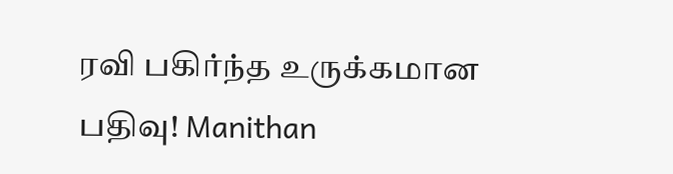ரவி பகிர்ந்த உருக்கமான பதிவு! Manithan